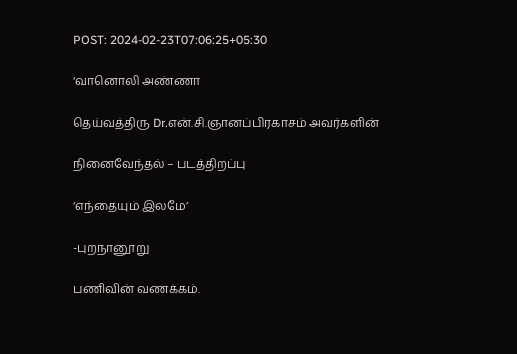POST: 2024-02-23T07:06:25+05:30

‘வானொலி அண்ணா

தெய்வத்திரு Dr.என்.சி.ஞானப்பிரகாசம் அவர்களின்

நினைவேந்தல் – படத்திறப்பு

‘எந்தையும் இலமே’

-புறநானூறு

பணிவின் வணக்கம்.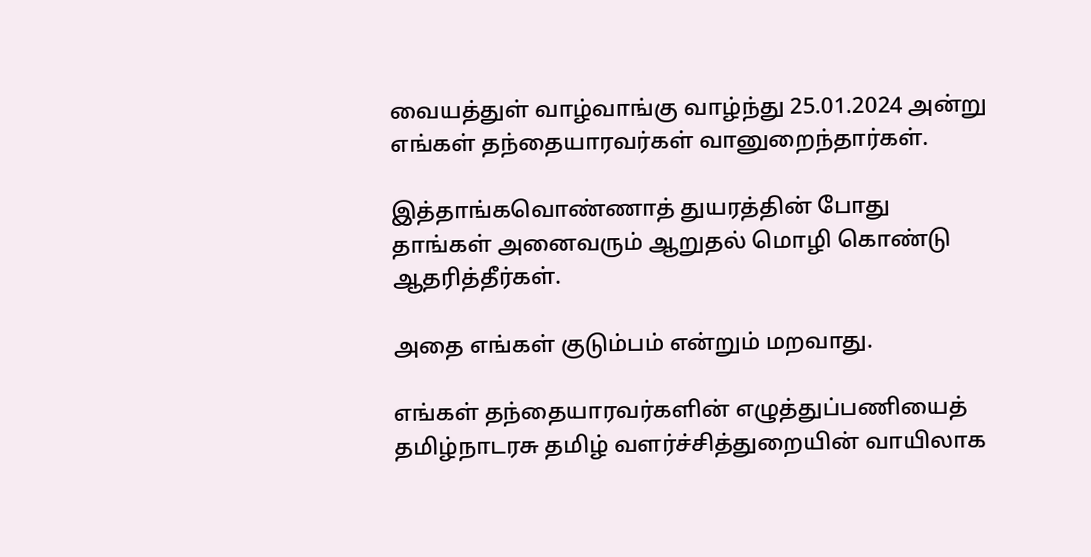வையத்துள் வாழ்வாங்கு வாழ்ந்து 25.01.2024 அன்று எங்கள் தந்தையாரவர்கள் வானுறைந்தார்கள்.

இத்தாங்கவொண்ணாத் துயரத்தின் போது தாங்கள் அனைவரும் ஆறுதல் மொழி கொண்டு ஆதரித்தீர்கள்.

அதை எங்கள் குடும்பம் என்றும் மறவாது.

எங்கள் தந்தையாரவர்களின் எழுத்துப்பணியைத் தமிழ்நாடரசு தமிழ் வளர்ச்சித்துறையின் வாயிலாக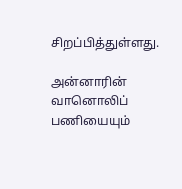சிறப்பித்துள்ளது.

அன்னாரின் வானொலிப் பணியையும்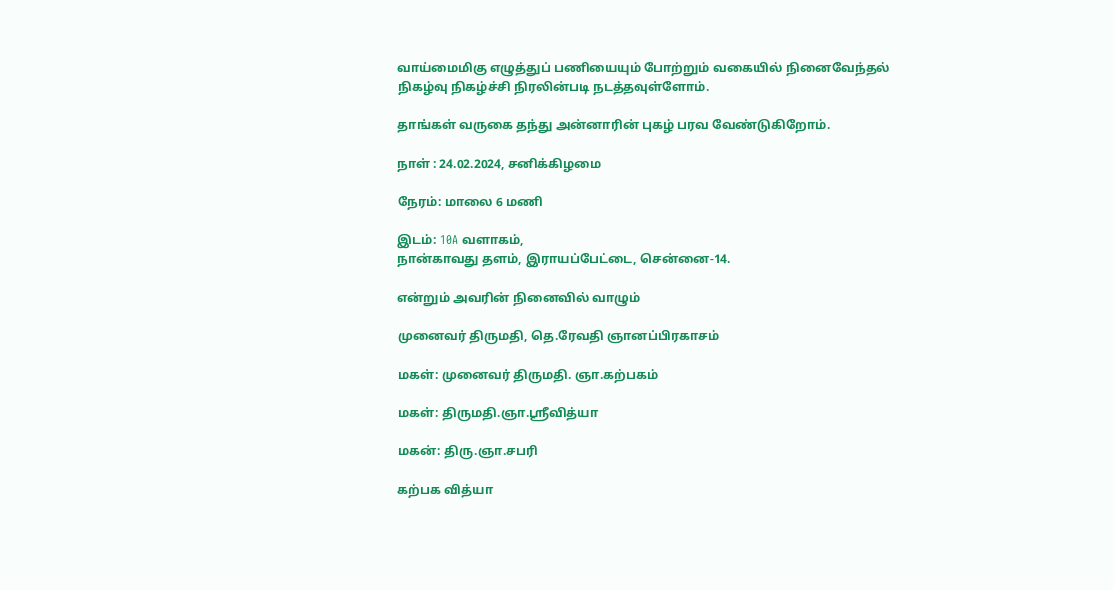வாய்மைமிகு எழுத்துப் பணியையும் போற்றும் வகையில் நினைவேந்தல் நிகழ்வு நிகழ்ச்சி நிரலின்படி நடத்தவுள்ளோம்.

தாங்கள் வருகை தந்து அன்னாரின் புகழ் பரவ வேண்டுகிறோம்.

நாள் : 24.02.2024, சனிக்கிழமை

நேரம்: மாலை 6 மணி

இடம்: 10A வளாகம்,
நான்காவது தளம், இராயப்பேட்டை, சென்னை-14.

என்றும் அவரின் நினைவில் வாழும்

முனைவர் திருமதி, தெ.ரேவதி ஞானப்பிரகாசம்

மகள்: முனைவர் திருமதி. ஞா.கற்பகம்

மகள்: திருமதி.ஞா.ஸ்ரீவித்யா

மகன்: திரு.ஞா.சபரி

கற்பக வித்யா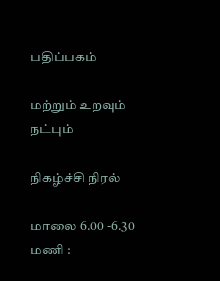பதிப்பகம்

மற்றும் உறவும் நட்பும்

நிகழ்ச்சி நிரல்

மாலை 6.00 -6.30 மணி :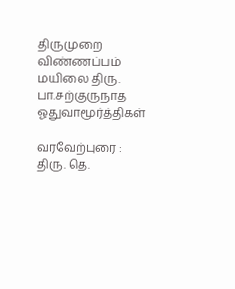திருமுறை விண்ணப்பம் மயிலை திரு. பா.சற்குருநாத ஓதுவாமூர்த்திகள்

வரவேற்புரை : திரு. தெ.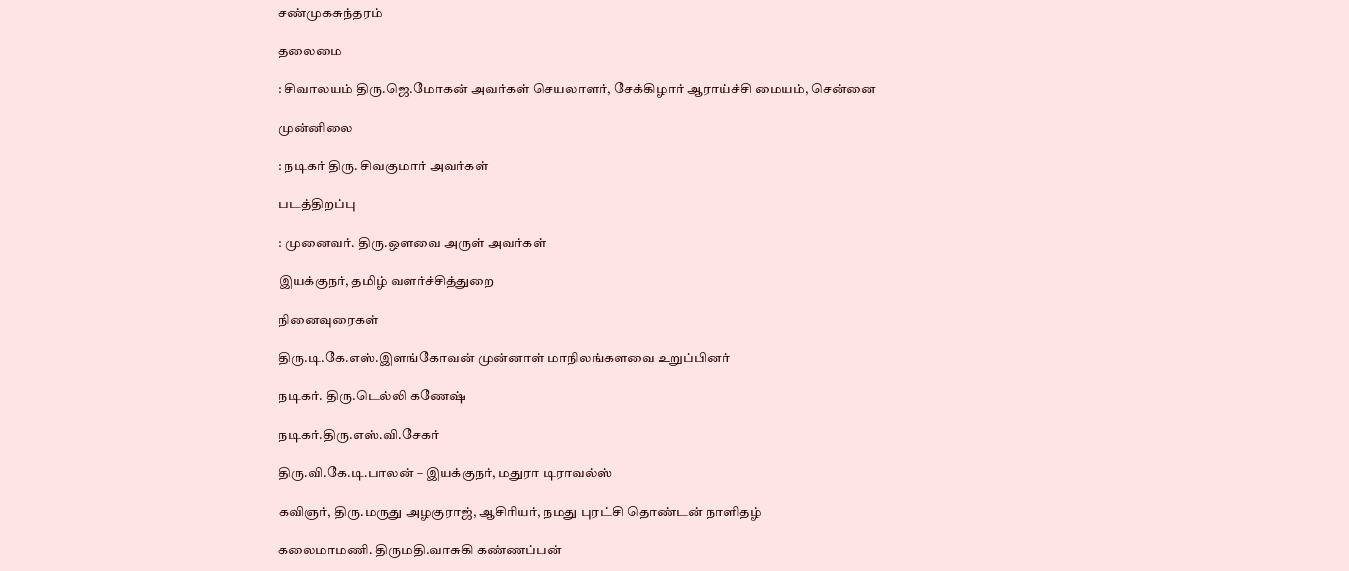சண்முகசுந்தரம்

தலைமை

: சிவாலயம் திரு.ஜெ.மோகன் அவர்கள் செயலாளர், சேக்கிழார் ஆராய்ச்சி மையம், சென்னை

முன்னிலை

: நடிகர் திரு. சிவகுமார் அவர்கள்

படத்திறப்பு

: முனைவர். திரு.ஒளவை அருள் அவர்கள்

இயக்குநர், தமிழ் வளர்ச்சித்துறை

நினைவுரைகள்

திரு.டி.கே.எஸ்.இளங்கோவன் முன்னாள் மாநிலங்களவை உறுப்பினர்

நடிகர். திரு.டெல்லி கணேஷ்

நடிகர்.திரு.எஸ்.வி.சேகர்

திரு.வி.கே.டி.பாலன் – இயக்குநர், மதுரா டிராவல்ஸ்

கவிஞர், திரு.மருது அழகுராஜ், ஆசிரியர், நமது புரட்சி தொண்டன் நாளிதழ்

கலைமாமணி. திருமதி.வாசுகி கண்ணப்பன்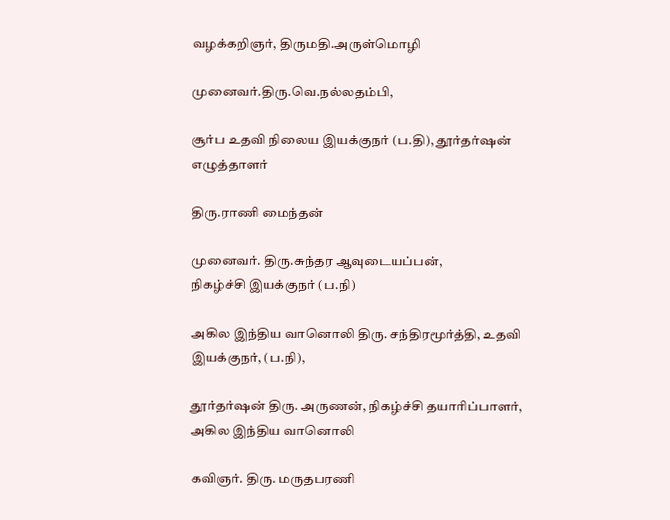வழக்கறிஞர், திருமதி.அருள்மொழி

முனைவர்.திரு.வெ.நல்லதம்பி,

சூர்ப உதவி நிலைய இயக்குநர் (ப.தி), தூர்தர்ஷன் எழுத்தாளர்

திரு.ராணி மைந்தன்

முனைவர். திரு.சுந்தர ஆவுடையப்பன்,
நிகழ்ச்சி இயக்குநர் (ப.நி)

அகில இந்திய வானொலி திரு. சந்திரமூர்த்தி, உதவி இயக்குநர், (ப.நி),

தூர்தர்ஷன் திரு. அருணன், நிகழ்ச்சி தயாரிப்பாளர், அகில இந்திய வானொலி

கவிஞர். திரு. மருதபரணி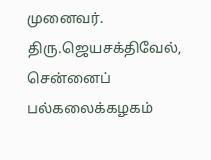முனைவர். திரு.ஜெயசக்திவேல், சென்னைப் பல்கலைக்கழகம்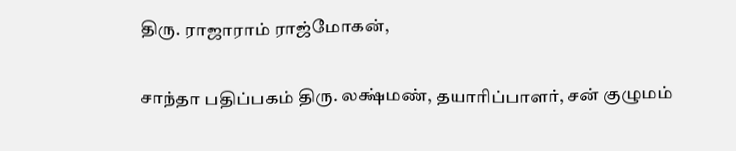திரு. ராஜாராம் ராஜ்மோகன்,

சாந்தா பதிப்பகம் திரு. லக்ஷ்மண், தயாரிப்பாளர், சன் குழுமம்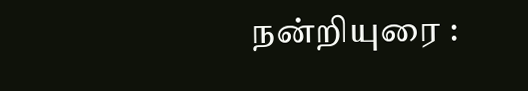நன்றியுரை :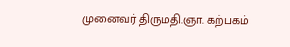முனைவர் திருமதி.ஞா. கற்பகம்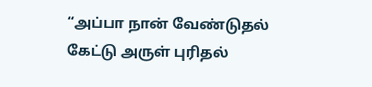“அப்பா நான் வேண்டுதல் கேட்டு அருள் புரிதல்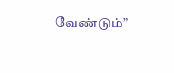வேண்டும்”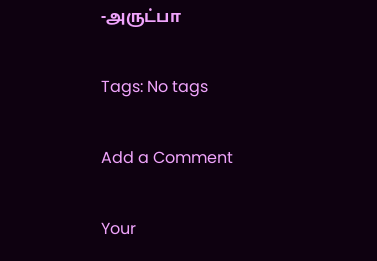-அருட்பா

Tags: No tags

Add a Comment

Your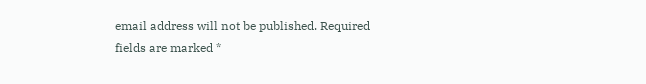email address will not be published. Required fields are marked *